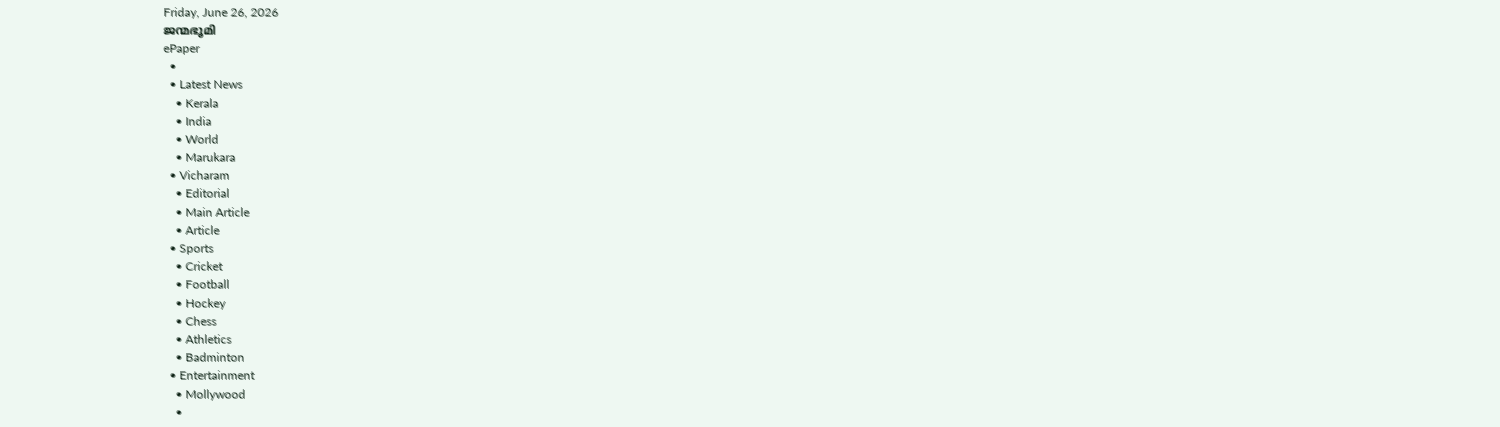Friday, June 26, 2026
ജന്മഭൂമി
ePaper
  •
  • Latest News
    • Kerala
    • India
    • World
    • Marukara
  • Vicharam
    • Editorial
    • Main Article
    • Article
  • Sports
    • Cricket
    • Football
    • Hockey
    • Chess
    • Athletics
    • Badminton
  • Entertainment
    • Mollywood
    •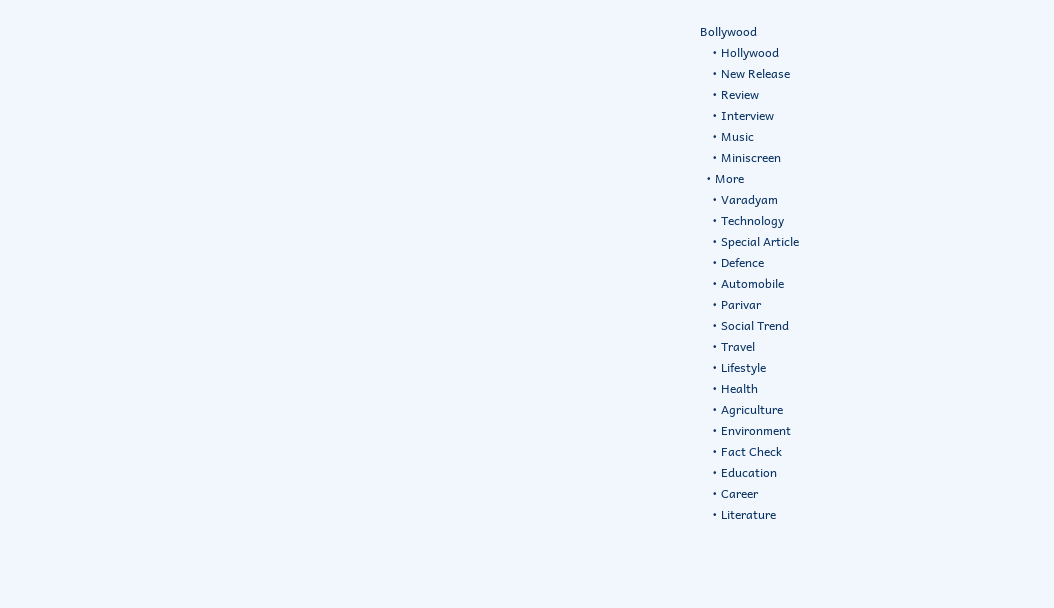Bollywood
    • Hollywood
    • New Release
    • Review
    • Interview
    • Music
    • Miniscreen
  • More
    • Varadyam
    • Technology
    • Special Article
    • Defence
    • Automobile
    • Parivar
    • Social Trend
    • Travel
    • Lifestyle
    • Health
    • Agriculture
    • Environment
    • Fact Check
    • Education
    • Career
    • Literature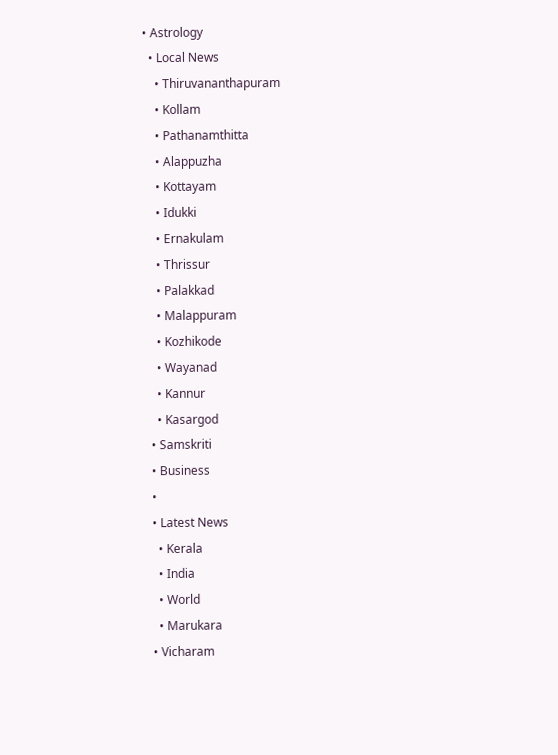• Astrology
  • Local News
    • Thiruvananthapuram
    • Kollam
    • Pathanamthitta
    • Alappuzha
    • Kottayam
    • Idukki
    • Ernakulam
    • Thrissur
    • Palakkad
    • Malappuram
    • Kozhikode
    • Wayanad
    • Kannur
    • Kasargod
  • Samskriti
  • Business
  •
  • Latest News
    • Kerala
    • India
    • World
    • Marukara
  • Vicharam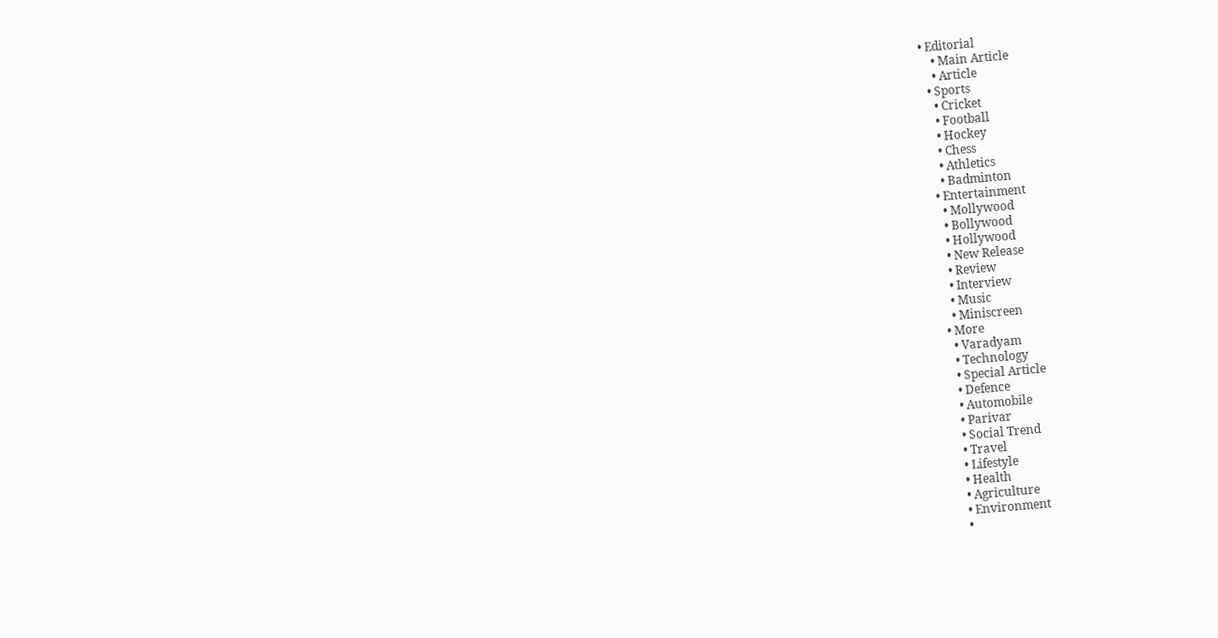• Editorial
    • Main Article
    • Article
  • Sports
    • Cricket
    • Football
    • Hockey
    • Chess
    • Athletics
    • Badminton
  • Entertainment
    • Mollywood
    • Bollywood
    • Hollywood
    • New Release
    • Review
    • Interview
    • Music
    • Miniscreen
  • More
    • Varadyam
    • Technology
    • Special Article
    • Defence
    • Automobile
    • Parivar
    • Social Trend
    • Travel
    • Lifestyle
    • Health
    • Agriculture
    • Environment
    •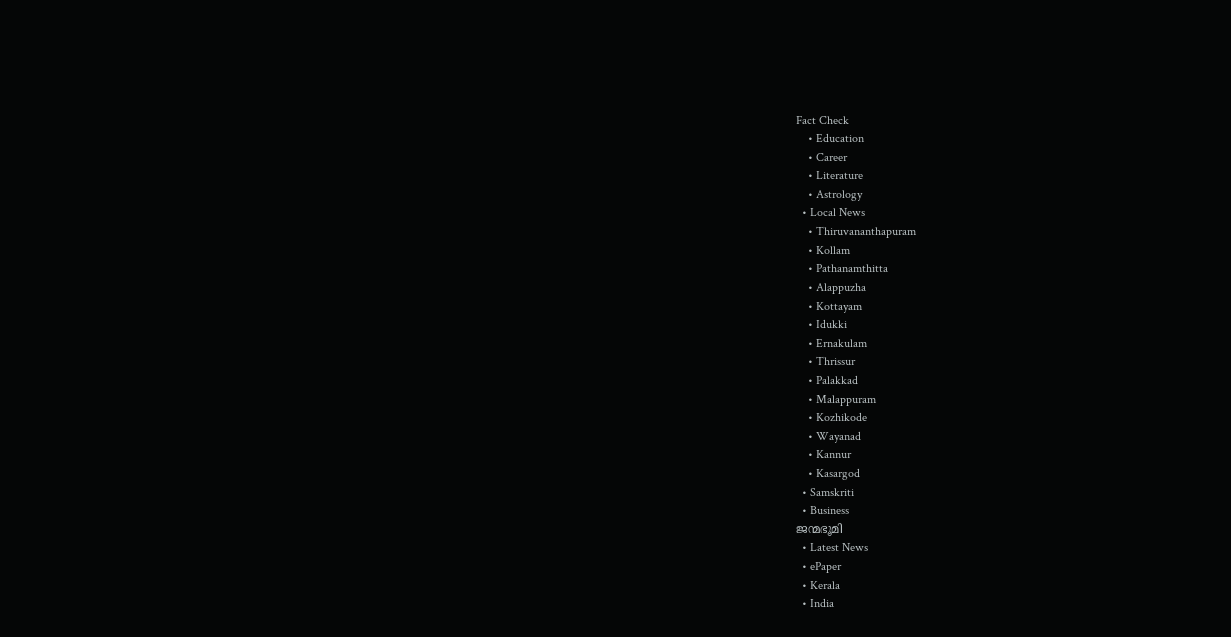Fact Check
    • Education
    • Career
    • Literature
    • Astrology
  • Local News
    • Thiruvananthapuram
    • Kollam
    • Pathanamthitta
    • Alappuzha
    • Kottayam
    • Idukki
    • Ernakulam
    • Thrissur
    • Palakkad
    • Malappuram
    • Kozhikode
    • Wayanad
    • Kannur
    • Kasargod
  • Samskriti
  • Business
ജന്മഭൂമി
  • Latest News
  • ePaper
  • Kerala
  • India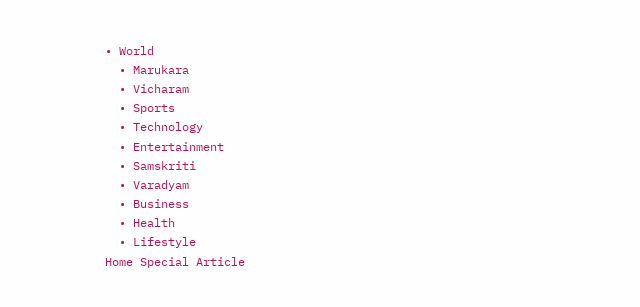• World
  • Marukara
  • Vicharam
  • Sports
  • Technology
  • Entertainment
  • Samskriti
  • Varadyam
  • Business
  • Health
  • Lifestyle
Home Special Article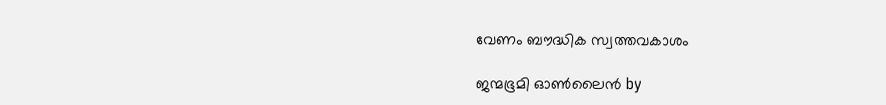വേണം ബൗദ്ധിക സ്വത്തവകാശം

ജന്മഭൂമി ഓണ്‍ലൈന്‍ by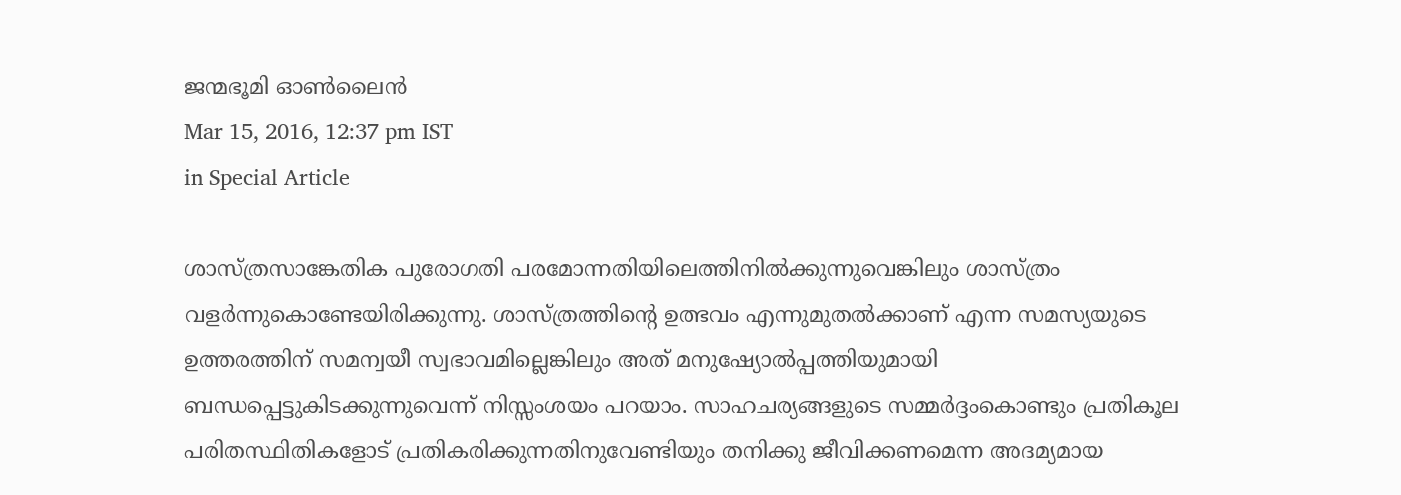ജന്മഭൂമി ഓണ്‍ലൈന്‍
Mar 15, 2016, 12:37 pm IST
in Special Article

ശാസ്ത്രസാങ്കേതിക പുരോഗതി പരമോന്നതിയിലെത്തിനില്‍ക്കുന്നുവെങ്കിലും ശാസ്ത്രം വളര്‍ന്നുകൊണ്ടേയിരിക്കുന്നു. ശാസ്ത്രത്തിന്റെ ഉത്ഭവം എന്നുമുതല്‍ക്കാണ് എന്ന സമസ്യയുടെ ഉത്തരത്തിന് സമന്വയീ സ്വഭാവമില്ലെങ്കിലും അത് മനുഷ്യോല്‍പ്പത്തിയുമായി ബന്ധപ്പെട്ടുകിടക്കുന്നുവെന്ന് നിസ്സംശയം പറയാം. സാഹചര്യങ്ങളുടെ സമ്മര്‍ദ്ദംകൊണ്ടും പ്രതികൂല പരിതസ്ഥിതികളോട് പ്രതികരിക്കുന്നതിനുവേണ്ടിയും തനിക്കു ജീവിക്കണമെന്ന അദമ്യമായ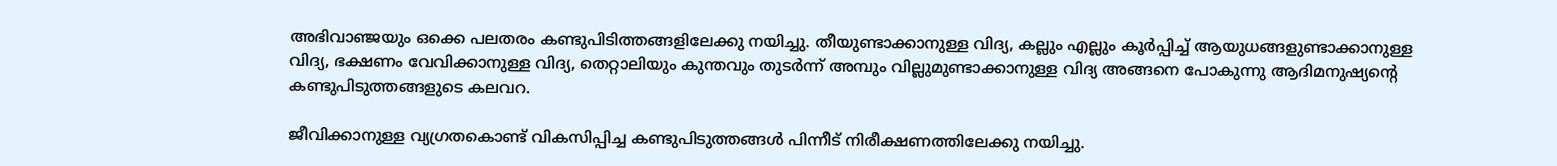അഭിവാഞ്ജയും ഒക്കെ പലതരം കണ്ടുപിടിത്തങ്ങളിലേക്കു നയിച്ചു. തീയുണ്ടാക്കാനുള്ള വിദ്യ, കല്ലും എല്ലും കൂര്‍പ്പിച്ച് ആയുധങ്ങളുണ്ടാക്കാനുള്ള വിദ്യ, ഭക്ഷണം വേവിക്കാനുള്ള വിദ്യ, തെറ്റാലിയും കുന്തവും തുടര്‍ന്ന് അമ്പും വില്ലുമുണ്ടാക്കാനുള്ള വിദ്യ അങ്ങനെ പോകുന്നു ആദിമനുഷ്യന്റെ കണ്ടുപിടുത്തങ്ങളുടെ കലവറ.

ജീവിക്കാനുള്ള വ്യഗ്രതകൊണ്ട് വികസിപ്പിച്ച കണ്ടുപിടുത്തങ്ങള്‍ പിന്നീട് നിരീക്ഷണത്തിലേക്കു നയിച്ചു.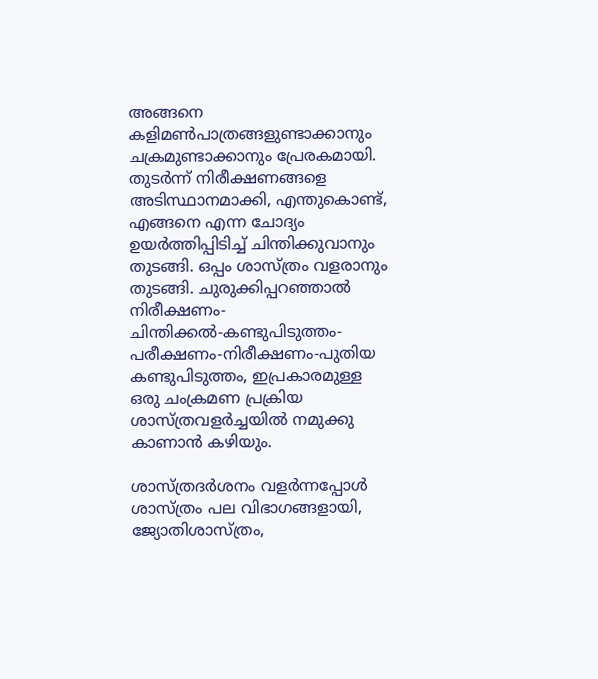അങ്ങനെ കളിമണ്‍പാത്രങ്ങളുണ്ടാക്കാനും ചക്രമുണ്ടാക്കാനും പ്രേരകമായി. തുടര്‍ന്ന് നിരീക്ഷണങ്ങളെ അടിസ്ഥാനമാക്കി, എന്തുകൊണ്ട്, എങ്ങനെ എന്ന ചോദ്യം ഉയര്‍ത്തിപ്പിടിച്ച് ചിന്തിക്കുവാനും തുടങ്ങി. ഒപ്പം ശാസ്ത്രം വളരാനും തുടങ്ങി. ചുരുക്കിപ്പറഞ്ഞാല്‍ നിരീക്ഷണം- ചിന്തിക്കല്‍-കണ്ടുപിടുത്തം-പരീക്ഷണം-നിരീക്ഷണം-പുതിയ കണ്ടുപിടുത്തം, ഇപ്രകാരമുള്ള ഒരു ചംക്രമണ പ്രക്രിയ ശാസ്ത്രവളര്‍ച്ചയില്‍ നമുക്കു കാണാന്‍ കഴിയും.

ശാസ്ത്രദര്‍ശനം വളര്‍ന്നപ്പോള്‍ ശാസ്ത്രം പല വിഭാഗങ്ങളായി, ജ്യോതിശാസ്ത്രം,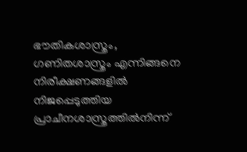ഭൗതികശാസ്ത്രം, ഗണിതശാസ്ത്രം എന്നിങ്ങനെ നിരീക്ഷണങ്ങളില്‍ നിജപ്പെടുത്തിയ പ്രാചീനശാസ്ത്രത്തില്‍നിന്ന്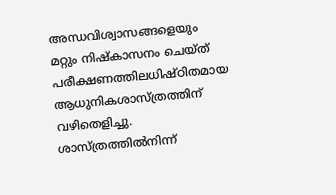അന്ധവിശ്വാസങ്ങളെയും മറ്റും നിഷ്‌കാസനം ചെയ്ത് പരീക്ഷണത്തിലധിഷ്ഠിതമായ ആധുനികശാസ്ത്രത്തിന് വഴിതെളിച്ചു. ശാസ്ത്രത്തില്‍നിന്ന്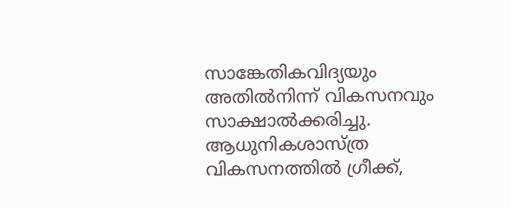സാങ്കേതികവിദ്യയും അതില്‍നിന്ന് വികസനവും സാക്ഷാല്‍ക്കരിച്ചു. ആധുനികശാസ്ത്ര വികസനത്തില്‍ ഗ്രീക്ക്,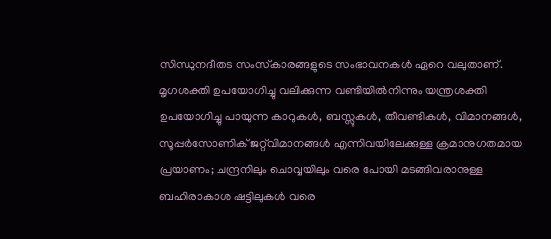സിന്ധുനദീതട സംസ്‌കാരങ്ങളുടെ സംഭാവനകള്‍ ഏറെ വലുതാണ്. മൃഗശക്തി ഉപയോഗിച്ചു വലിക്കുന്ന വണ്ടിയില്‍നിന്നും യന്ത്രശക്തി ഉപയോഗിച്ചു പായുന്ന കാറുകള്‍, ബസ്സുകള്‍, തീവണ്ടികള്‍, വിമാനങ്ങള്‍, സൂപ്പര്‍സോണിക് ജറ്റ്‌വിമാനങ്ങള്‍ എന്നിവയിലേക്കുള്ള ക്രമാനുഗതമായ പ്രയാണം; ചന്ദ്രനിലും ചൊവ്വയിലും വരെ പോയി മടങ്ങിവരാനുള്ള ബഹിരാകാശ ഷട്ടിലുകള്‍ വരെ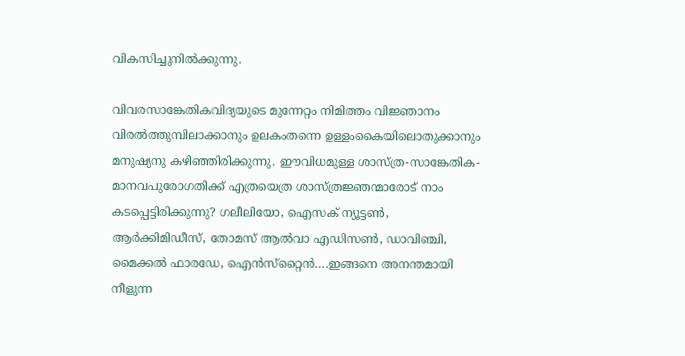വികസിച്ചുനില്‍ക്കുന്നു.

വിവരസാങ്കേതികവിദ്യയുടെ മുന്നേറ്റം നിമിത്തം വിജ്ഞാനം വിരല്‍ത്തുമ്പിലാക്കാനും ഉലകംതന്നെ ഉള്ളംകൈയിലൊതുക്കാനും മനുഷ്യനു കഴിഞ്ഞിരിക്കുന്നു. ഈവിധമുള്ള ശാസ്ത്ര-സാങ്കേതിക-മാനവപുരോഗതിക്ക് എത്രയെത്ര ശാസ്ത്രജ്ഞന്മാരോട് നാം കടപ്പെട്ടിരിക്കുന്നു? ഗലീലിയോ, ഐസക് ന്യൂട്ടണ്‍, ആര്‍ക്കിമിഡീസ്, തോമസ് ആല്‍വാ എഡിസണ്‍, ഡാവിഞ്ചി, മൈക്കല്‍ ഫാരഡേ, ഐന്‍സ്‌റ്റൈന്‍….ഇങ്ങനെ അനന്തമായി നീളുന്ന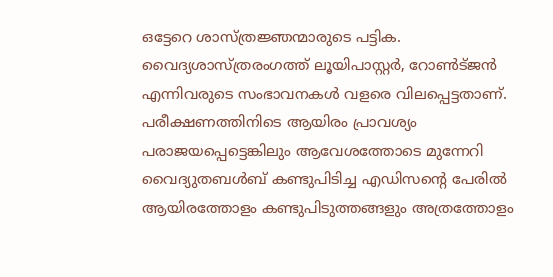ഒട്ടേറെ ശാസ്ത്രജ്ഞന്മാരുടെ പട്ടിക. വൈദ്യശാസ്ത്രരംഗത്ത് ലൂയിപാസ്റ്റര്‍, റോണ്‍ട്ജന്‍ എന്നിവരുടെ സംഭാവനകള്‍ വളരെ വിലപ്പെട്ടതാണ്. പരീക്ഷണത്തിനിടെ ആയിരം പ്രാവശ്യം പരാജയപ്പെട്ടെങ്കിലും ആവേശത്തോടെ മുന്നേറി വൈദ്യുതബള്‍ബ് കണ്ടുപിടിച്ച എഡിസന്റെ പേരില്‍ ആയിരത്തോളം കണ്ടുപിടുത്തങ്ങളും അത്രത്തോളം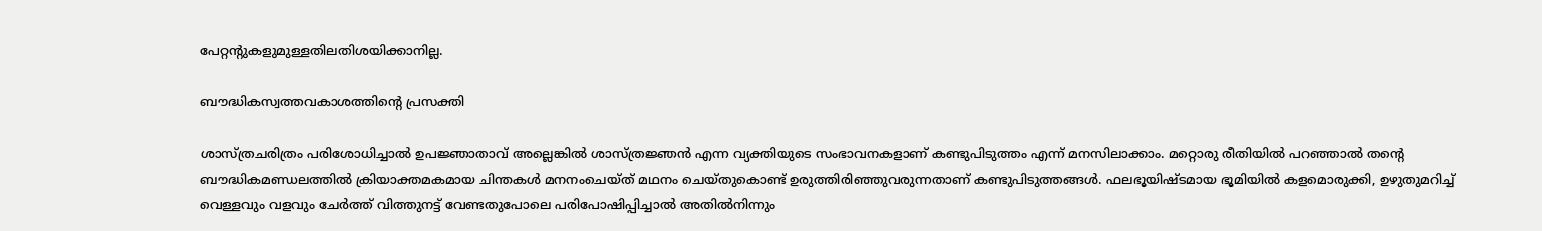പേറ്റന്റുകളുമുള്ളതിലതിശയിക്കാനില്ല.

ബൗദ്ധികസ്വത്തവകാശത്തിന്റെ പ്രസക്തി

ശാസ്ത്രചരിത്രം പരിശോധിച്ചാല്‍ ഉപജ്ഞാതാവ് അല്ലെങ്കില്‍ ശാസ്ത്രജ്ഞന്‍ എന്ന വ്യക്തിയുടെ സംഭാവനകളാണ് കണ്ടുപിടുത്തം എന്ന് മനസിലാക്കാം. മറ്റൊരു രീതിയില്‍ പറഞ്ഞാല്‍ തന്റെ ബൗദ്ധികമണ്ഡലത്തില്‍ ക്രിയാക്തമകമായ ചിന്തകള്‍ മനനംചെയ്ത് മഥനം ചെയ്തുകൊണ്ട് ഉരുത്തിരിഞ്ഞുവരുന്നതാണ് കണ്ടുപിടുത്തങ്ങള്‍. ഫലഭൂയിഷ്ടമായ ഭൂമിയില്‍ കളമൊരുക്കി, ഉഴുതുമറിച്ച് വെള്ളവും വളവും ചേര്‍ത്ത് വിത്തുനട്ട് വേണ്ടതുപോലെ പരിപോഷിപ്പിച്ചാല്‍ അതില്‍നിന്നും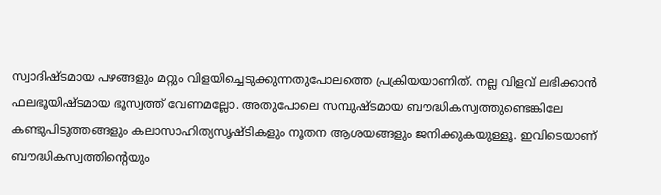സ്വാദിഷ്ടമായ പഴങ്ങളും മറ്റും വിളയിച്ചെടുക്കുന്നതുപോലത്തെ പ്രക്രിയയാണിത്. നല്ല വിളവ് ലഭിക്കാന്‍ ഫലഭൂയിഷ്ടമായ ഭൂസ്വത്ത് വേണമല്ലോ. അതുപോലെ സമ്പുഷ്ടമായ ബൗദ്ധികസ്വത്തുണ്ടെങ്കിലേ കണ്ടുപിടുത്തങ്ങളും കലാസാഹിത്യസൃഷ്ടികളും നൂതന ആശയങ്ങളും ജനിക്കുകയുള്ളൂ. ഇവിടെയാണ് ബൗദ്ധികസ്വത്തിന്റെയും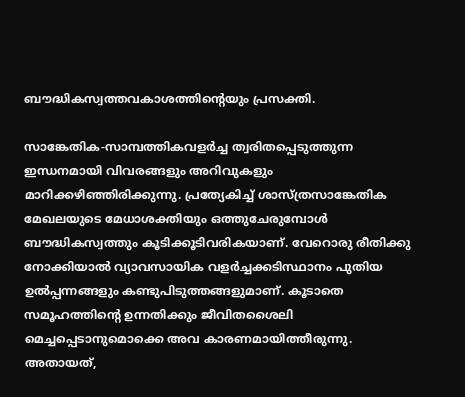ബൗദ്ധികസ്വത്തവകാശത്തിന്റെയും പ്രസക്തി.

സാങ്കേതിക-സാമ്പത്തികവളര്‍ച്ച ത്വരിതപ്പെടുത്തുന്ന ഇന്ധനമായി വിവരങ്ങളും അറിവുകളും മാറിക്കഴിഞ്ഞിരിക്കുന്നു. പ്രത്യേകിച്ച് ശാസ്ത്രസാങ്കേതിക മേഖലയുടെ മേധാശക്തിയും ഒത്തുചേരുമ്പോള്‍ ബൗദ്ധികസ്വത്തും കൂടിക്കൂടിവരികയാണ്. വേറൊരു രീതിക്കു നോക്കിയാല്‍ വ്യാവസായിക വളര്‍ച്ചക്കടിസ്ഥാനം പുതിയ ഉല്‍പ്പന്നങ്ങളും കണ്ടുപിടുത്തങ്ങളുമാണ്. കൂടാതെ സമൂഹത്തിന്റെ ഉന്നതിക്കും ജീവിതശൈലി മെച്ചപ്പെടാനുമൊക്കെ അവ കാരണമായിത്തീരുന്നു. അതായത്,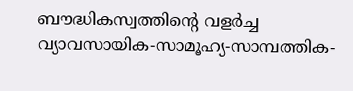ബൗദ്ധികസ്വത്തിന്റെ വളര്‍ച്ച വ്യാവസായിക-സാമൂഹ്യ-സാമ്പത്തിക-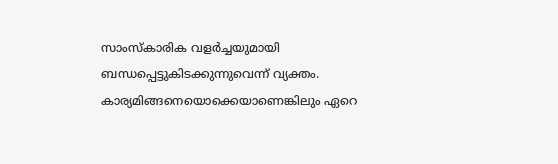സാംസ്‌കാരിക വളര്‍ച്ചയുമായി ബന്ധപ്പെട്ടുകിടക്കുന്നുവെന്ന് വ്യക്തം. കാര്യമിങ്ങനെയൊക്കെയാണെങ്കിലും ഏറെ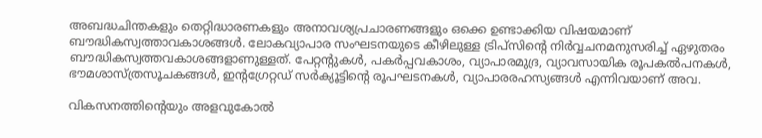അബദ്ധചിന്തകളും തെറ്റിദ്ധാരണകളും അനാവശ്യപ്രചാരണങ്ങളും ഒക്കെ ഉണ്ടാക്കിയ വിഷയമാണ് ബൗദ്ധികസ്വത്താവകാശങ്ങള്‍. ലോകവ്യാപാര സംഘടനയുടെ കീഴിലുള്ള ട്രിപ്‌സിന്റെ നിര്‍വ്വചനമനുസരിച്ച് ഏഴുതരം ബൗദ്ധികസ്വത്തവകാശങ്ങളാണുള്ളത്. പേറ്റന്റുകള്‍, പകര്‍പ്പവകാശം, വ്യാപാരമുദ്ര, വ്യാവസായിക രൂപകല്‍പനകള്‍, ഭൗമശാസ്ത്രസൂചകങ്ങള്‍, ഇന്റഗ്രേറ്റഡ് സര്‍ക്യൂട്ടിന്റെ രൂപഘടനകള്‍, വ്യാപാരരഹസ്യങ്ങള്‍ എന്നിവയാണ് അവ.

വികസനത്തിന്റെയും അളവുകോല്‍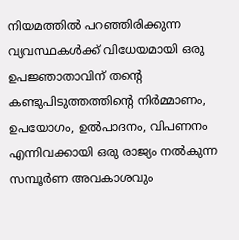നിയമത്തില്‍ പറഞ്ഞിരിക്കുന്ന വ്യവസ്ഥകള്‍ക്ക് വിധേയമായി ഒരു ഉപജ്ഞാതാവിന് തന്റെ കണ്ടുപിടുത്തത്തിന്റെ നിര്‍മ്മാണം, ഉപയോഗം, ഉല്‍പാദനം, വിപണനം എന്നിവക്കായി ഒരു രാജ്യം നല്‍കുന്ന സമ്പൂര്‍ണ അവകാശവും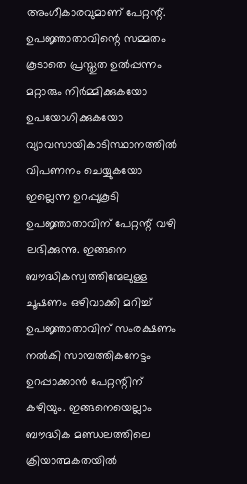അംഗീകാരവുമാണ് പേറ്റന്റ്. ഉപജ്ഞാതാവിന്റെ സമ്മതം കൂടാതെ പ്രസ്തുത ഉല്‍പ്പന്നം മറ്റാരും നിര്‍മ്മിക്കുകയോ ഉപയോഗിക്കുകയോ വ്യാവസായികാടിസ്ഥാനത്തില്‍ വിപണനം ചെയ്യുകയോ ഇല്ലെന്ന ഉറപ്പുകൂടി ഉപജ്ഞാതാവിന് പേറ്റന്റ് വഴി ലഭിക്കുന്നു. ഇങ്ങനെ ബൗദ്ധികസ്വത്തിന്മേലുള്ള ചൂഷണം ഒഴിവാക്കി മറിച്ച് ഉപജ്ഞാതാവിന് സംരക്ഷണം നല്‍കി സാമ്പത്തികനേട്ടം ഉറപ്പാക്കാന്‍ പേറ്റന്റിന് കഴിയും. ഇങ്ങനെയെല്ലാം ബൗദ്ധിക മണ്ഡലത്തിലെ ക്രിയാത്മകതയില്‍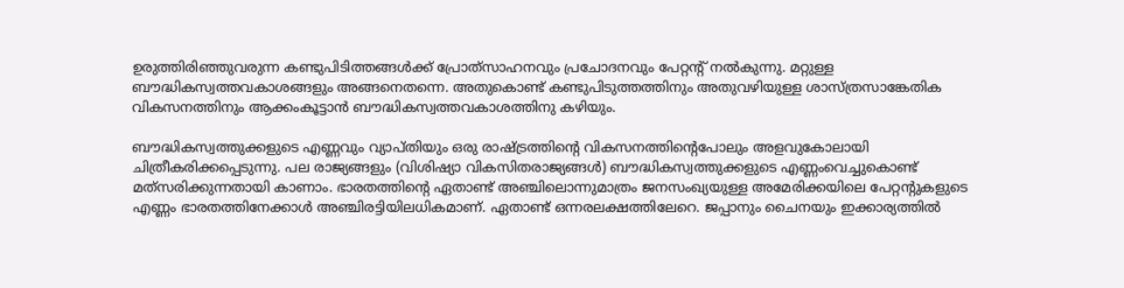ഉരുത്തിരിഞ്ഞുവരുന്ന കണ്ടുപിടിത്തങ്ങള്‍ക്ക് പ്രോത്‌സാഹനവും പ്രചോദനവും പേറ്റന്റ് നല്‍കുന്നു. മറ്റുള്ള ബൗദ്ധികസ്വത്തവകാശങ്ങളും അങ്ങനെതന്നെ. അതുകൊണ്ട് കണ്ടുപിടുത്തത്തിനും അതുവഴിയുള്ള ശാസ്ത്രസാങ്കേതിക വികസനത്തിനും ആക്കംകൂട്ടാന്‍ ബൗദ്ധികസ്വത്തവകാശത്തിനു കഴിയും.

ബൗദ്ധികസ്വത്തുക്കളുടെ എണ്ണവും വ്യാപ്തിയും ഒരു രാഷ്‌ട്രത്തിന്റെ വികസനത്തിന്റെപോലും അളവുകോലായി ചിത്രീകരിക്കപ്പെടുന്നു. പല രാജ്യങ്ങളും (വിശിഷ്യാ വികസിതരാജ്യങ്ങള്‍) ബൗദ്ധികസ്വത്തുക്കളുടെ എണ്ണംവെച്ചുകൊണ്ട് മത്‌സരിക്കുന്നതായി കാണാം. ഭാരതത്തിന്റെ ഏതാണ്ട് അഞ്ചിലൊന്നുമാത്രം ജനസംഖ്യയുള്ള അമേരിക്കയിലെ പേറ്റന്റുകളുടെ എണ്ണം ഭാരതത്തിനേക്കാള്‍ അഞ്ചിരട്ടിയിലധികമാണ്. ഏതാണ്ട് ഒന്നരലക്ഷത്തിലേറെ. ജപ്പാനും ചൈനയും ഇക്കാര്യത്തില്‍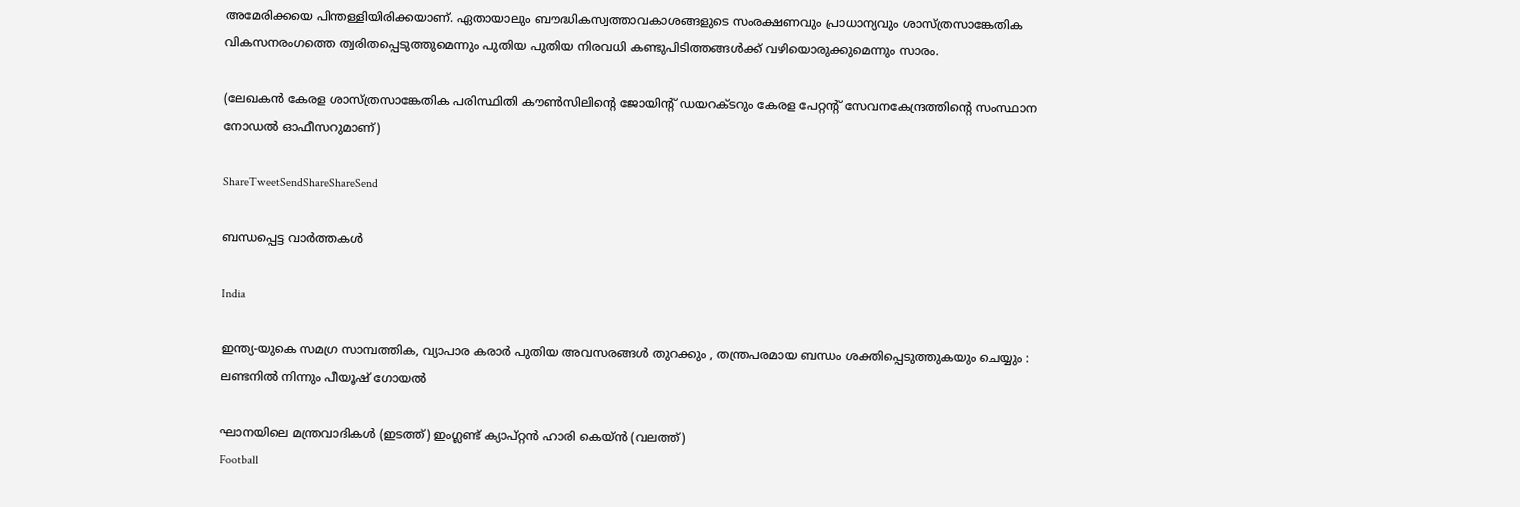അമേരിക്കയെ പിന്തള്ളിയിരിക്കയാണ്. ഏതായാലും ബൗദ്ധികസ്വത്താവകാശങ്ങളുടെ സംരക്ഷണവും പ്രാധാന്യവും ശാസ്ത്രസാങ്കേതിക വികസനരംഗത്തെ ത്വരിതപ്പെടുത്തുമെന്നും പുതിയ പുതിയ നിരവധി കണ്ടുപിടിത്തങ്ങള്‍ക്ക് വഴിയൊരുക്കുമെന്നും സാരം.

(ലേഖകന്‍ കേരള ശാസ്ത്രസാങ്കേതിക പരിസ്ഥിതി കൗണ്‍സിലിന്റെ ജോയിന്റ് ഡയറക്ടറും കേരള പേറ്റന്റ് സേവനകേന്ദ്രത്തിന്റെ സംസ്ഥാന നോഡല്‍ ഓഫീസറുമാണ്)

ShareTweetSendShareShareSend

ബന്ധപ്പെട്ട വാര്‍ത്തകള്‍

India

ഇന്ത്യ-യുകെ സമഗ്ര സാമ്പത്തിക, വ്യാപാര കരാർ പുതിയ അവസരങ്ങൾ തുറക്കും , തന്ത്രപരമായ ബന്ധം ശക്തിപ്പെടുത്തുകയും ചെയ്യും : ലണ്ടനിൽ നിന്നും പീയൂഷ് ഗോയൽ

ഘാനയിലെ മന്ത്രവാദികള്‍ (ഇടത്ത്) ഇംഗ്ലണ്ട് ക്യാപ്റ്റന്‍ ഹാരി കെയ്ന്‍ (വലത്ത്)
Football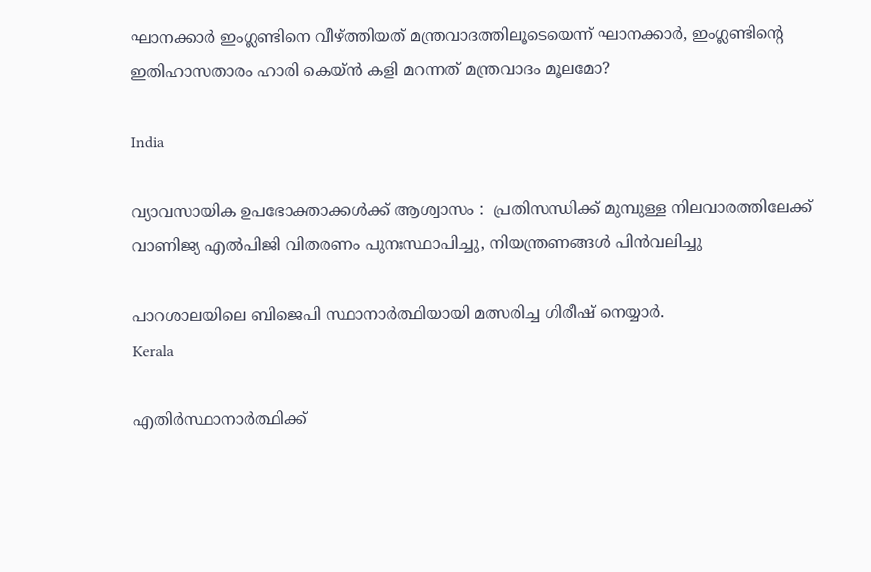ഘാനക്കാര്‍ ഇംഗ്ലണ്ടിനെ വീഴ്‌ത്തിയത് മന്ത്രവാദത്തിലൂടെയെന്ന് ഘാനക്കാര്‍, ഇംഗ്ലണ്ടിന്റെ ഇതിഹാസതാരം ഹാരി കെയ്‌ന്‍ കളി മറന്നത് മന്ത്രവാദം മൂലമോ?

India

വ്യാവസായിക ഉപഭോക്താക്കൾക്ക് ആശ്വാസം :  പ്രതിസന്ധിക്ക് മുമ്പുള്ള നിലവാരത്തിലേക്ക് വാണിജ്യ എൽപിജി വിതരണം പുനഃസ്ഥാപിച്ചു, നിയന്ത്രണങ്ങൾ പിൻവലിച്ചു

പാറശാലയിലെ ബിജെപി സ്ഥാനാര്‍ത്ഥിയായി മത്സരിച്ച ഗിരീഷ് നെയ്യാര്‍.
Kerala

എതിര്‍സ്ഥാനാര്‍ത്ഥിക്ക്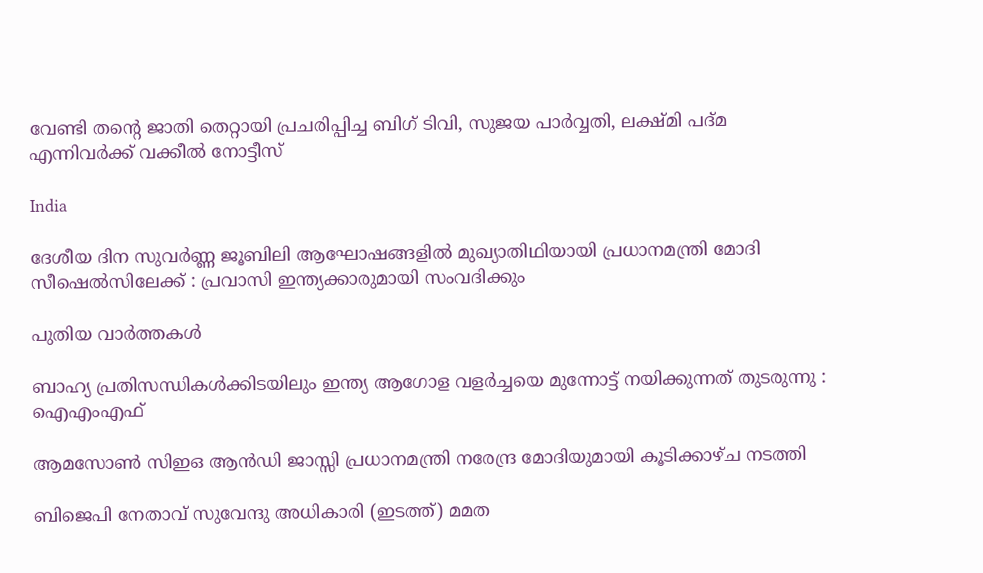വേണ്ടി തന്റെ ജാതി തെറ്റായി പ്രചരിപ്പിച്ച ബിഗ് ടിവി, സുജയ പാര്‍വ്വതി, ലക്ഷ്മി പദ്മ എന്നിവര്‍ക്ക് വക്കീല്‍ നോട്ടീസ്

India

ദേശീയ ദിന സുവർണ്ണ ജൂബിലി ആഘോഷങ്ങളിൽ മുഖ്യാതിഥിയായി പ്രധാനമന്ത്രി മോദി സീഷെൽസിലേക്ക് : പ്രവാസി ഇന്ത്യക്കാരുമായി സംവദിക്കും

പുതിയ വാര്‍ത്തകള്‍

ബാഹ്യ പ്രതിസന്ധികൾക്കിടയിലും ഇന്ത്യ ആഗോള വളർച്ചയെ മുന്നോട്ട് നയിക്കുന്നത് തുടരുന്നു : ഐഎംഎഫ്

ആമസോണ്‍ സിഇഒ ആൻഡി ജാസ്സി പ്രധാനമന്ത്രി നരേന്ദ്ര മോദിയുമായി കൂടിക്കാഴ്ച നടത്തി

ബിജെപി നേതാവ് സുവേന്ദു അധികാരി (ഇടത്ത്) മമത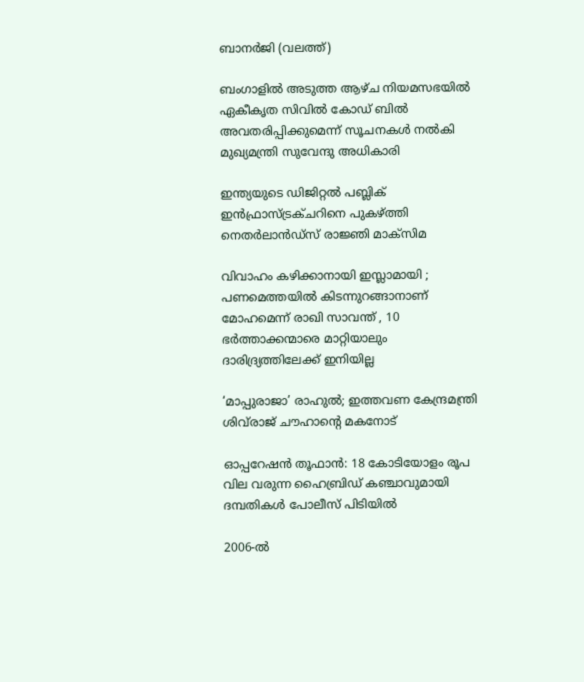ബാനര്‍ജി (വലത്ത്)

ബംഗാളില്‍ അടുത്ത ആഴ്ച നിയമസഭയിൽ ഏകീകൃത സിവിൽ കോഡ് ബിൽ അവതരിപ്പിക്കുമെന്ന് സൂചനകള്‍ നല്‍കി മുഖ്യമന്ത്രി സുവേന്ദു അധികാരി

ഇന്ത്യയുടെ ഡിജിറ്റൽ പബ്ലിക് ഇൻഫ്രാസ്ട്രക്ചറിനെ പുകഴ്‌ത്തി നെതർലാൻഡ്‌സ് രാജ്ഞി മാക്സിമ

വിവാഹം കഴിക്കാനായി ഇസ്ലാമായി ; പണമെത്തയിൽ കിടന്നുറങ്ങാനാണ് മോഹമെന്ന് രാഖി സാവന്ത് , 10 ഭര്‍ത്താക്കന്മാരെ മാറ്റിയാലും ദാരിദ്ര്യത്തിലേക്ക് ഇനിയില്ല

‘മാപ്പുരാജാ’ രാഹുൽ; ഇത്തവണ കേന്ദ്രമന്ത്രി ശിവ്‌രാജ് ചൗഹാന്റെ മകനോട്

ഓപ്പറേഷൻ തൂഫാൻ: 18 കോടിയോളം രൂപ വില വരുന്ന ഹൈബ്രിഡ് കഞ്ചാവുമായി ദമ്പതികൾ പോലീസ് പിടിയിൽ

2006-ല്‍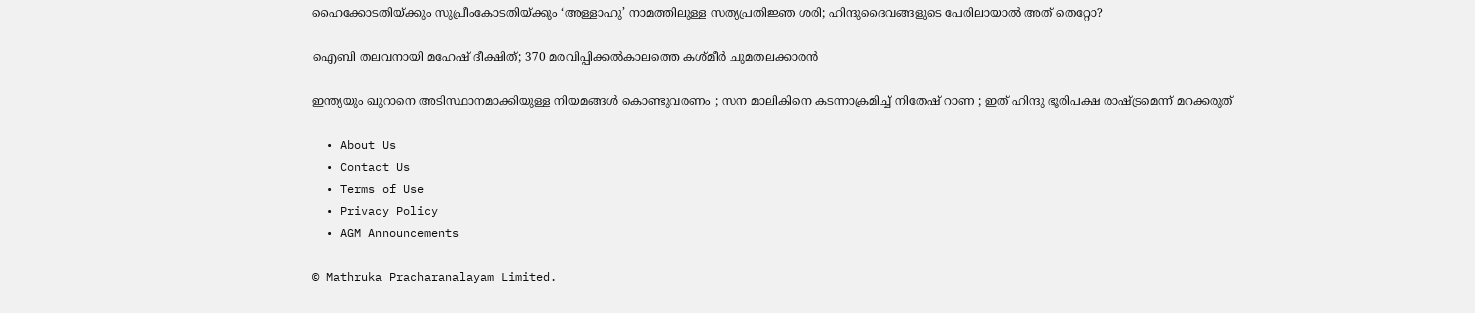ഹൈക്കോടതിയ്‌ക്കും സുപ്രീംകോടതിയ്‌ക്കും ‘അള്ളാഹു’ നാമത്തിലുള്ള സത്യപ്രതിജ്ഞ ശരി; ഹിന്ദുദൈവങ്ങളുടെ പേരിലായാല്‍ അത് തെറ്റോ?

ഐബി തലവനായി മഹേഷ് ദീക്ഷിത്; 370 മരവിപ്പിക്കൽകാലത്തെ കശ്മീർ ചുമതലക്കാരൻ

ഇന്ത്യയും ഖുറാനെ അടിസ്ഥാനമാക്കിയുള്ള നിയമങ്ങൾ കൊണ്ടുവരണം ; സന മാലികിനെ കടന്നാക്രമിച്ച് നിതേഷ് റാണ ; ഇത് ഹിന്ദു ഭൂരിപക്ഷ രാഷ്‌ട്രമെന്ന് മറക്കരുത്

  • About Us
  • Contact Us
  • Terms of Use
  • Privacy Policy
  • AGM Announcements

© Mathruka Pracharanalayam Limited.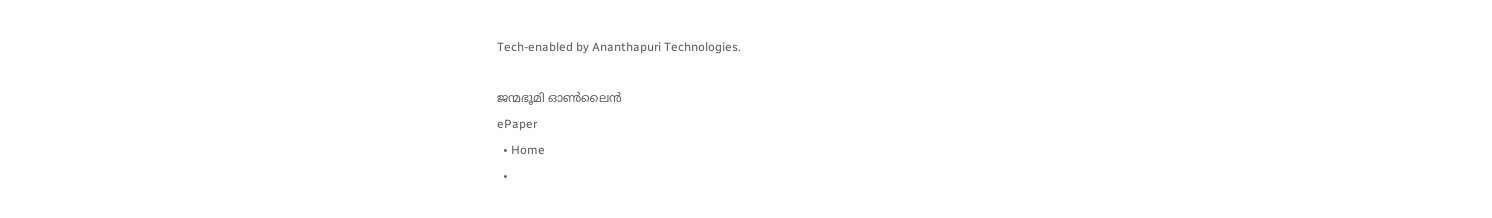Tech-enabled by Ananthapuri Technologies.

ജന്മഭൂമി ഓണ്‍ലൈന്‍
ePaper
  • Home
  •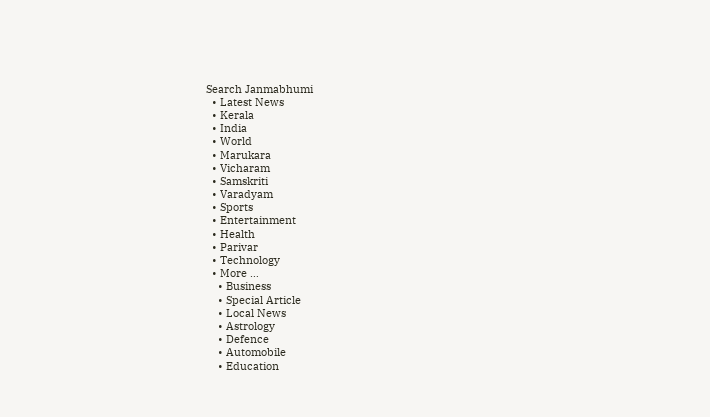Search Janmabhumi
  • Latest News
  • Kerala
  • India
  • World
  • Marukara
  • Vicharam
  • Samskriti
  • Varadyam
  • Sports
  • Entertainment
  • Health
  • Parivar
  • Technology
  • More …
    • Business
    • Special Article
    • Local News
    • Astrology
    • Defence
    • Automobile
    • Education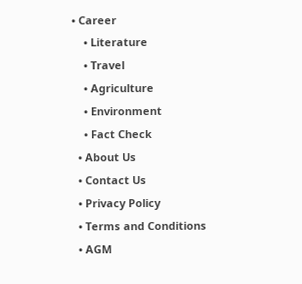• Career
    • Literature
    • Travel
    • Agriculture
    • Environment
    • Fact Check
  • About Us
  • Contact Us
  • Privacy Policy
  • Terms and Conditions
  • AGM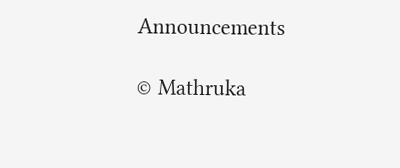Announcements

© Mathruka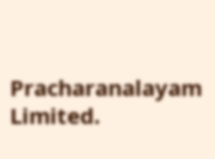Pracharanalayam Limited.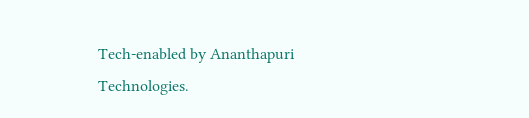Tech-enabled by Ananthapuri Technologies.